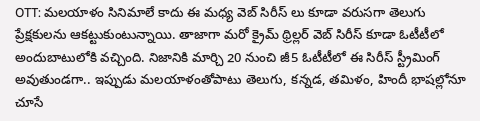OTT: మలయాళం సినిమాలే కాదు ఈ మధ్య వెబ్ సిరీస్ లు కూడా వరుసగా తెలుగు ప్రేక్షకులను ఆకట్టుకుంటున్నాయి. తాజాగా మరో క్రైమ్ థ్రిల్లర్ వెబ్ సిరీస్ కూడా ఓటీటీలో అందుబాటులోకి వచ్చింది. నిజానికి మార్చి 20 నుంచి జీ5 ఓటీటీలో ఈ సిరీస్ స్ట్రీమింగ్ అవుతుండగా.. ఇప్పుడు మలయాళంతోపాటు తెలుగు, కన్నడ, తమిళం, హిందీ భాషల్లోనూ చూసే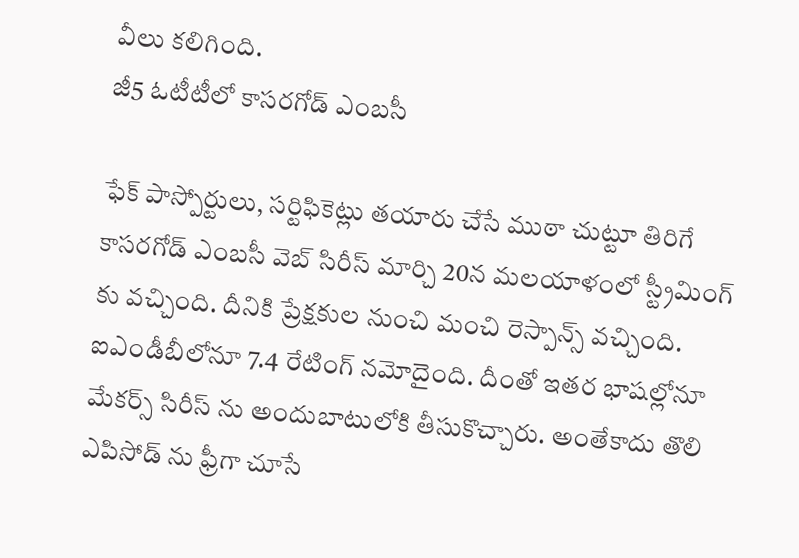వీలు కలిగింది.
జీ5 ఓటీటీలో కాసరగోడ్ ఎంబసీ

ఫేక్ పాస్పోర్టులు, సర్టిఫికెట్లు తయారు చేసే ముఠా చుట్టూ తిరిగే కాసరగోడ్ ఎంబసీ వెబ్ సిరీస్ మార్చి 20న మలయాళంలో స్ట్రీమింగ్ కు వచ్చింది. దీనికి ప్రేక్షకుల నుంచి మంచి రెస్పాన్స్ వచ్చింది. ఐఎండీబీలోనూ 7.4 రేటింగ్ నమోదైంది. దీంతో ఇతర భాషల్లోనూ మేకర్స్ సిరీస్ ను అందుబాటులోకి తీసుకొచ్చారు. అంతేకాదు తొలి ఎపిసోడ్ ను ఫ్రీగా చూసే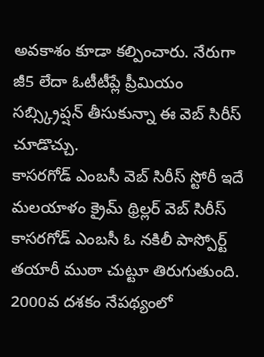అవకాశం కూడా కల్పించారు. నేరుగా జీ5 లేదా ఓటీటీప్లే ప్రీమియం సబ్స్క్రిప్షన్ తీసుకున్నా ఈ వెబ్ సిరీస్ చూడొచ్చు.
కాసరగోడ్ ఎంబసీ వెబ్ సిరీస్ స్టోరీ ఇదే
మలయాళం క్రైమ్ థ్రిల్లర్ వెబ్ సిరీస్ కాసరగోడ్ ఎంబసీ ఓ నకిలీ పాస్పోర్ట్ తయారీ ముఠా చుట్టూ తిరుగుతుంది. 2000వ దశకం నేపథ్యంలో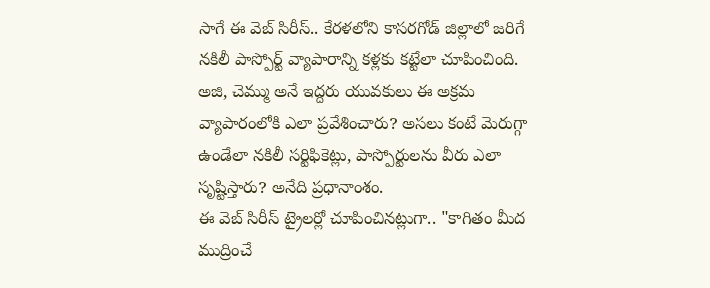సాగే ఈ వెబ్ సిరీస్.. కేరళలోని కాసరగోడ్ జిల్లాలో జరిగే నకిలీ పాస్పోర్ట్ వ్యాపారాన్ని కళ్లకు కట్టేలా చూపించింది. అజి, చెమ్ము అనే ఇద్దరు యువకులు ఈ అక్రమ వ్యాపారంలోకి ఎలా ప్రవేశించారు? అసలు కంటే మెరుగ్గా ఉండేలా నకిలీ సర్టిఫికెట్లు, పాస్పోర్టులను వీరు ఎలా సృష్టిస్తారు? అనేది ప్రధానాంశం.
ఈ వెబ్ సిరీస్ ట్రైలర్లో చూపించినట్లుగా.. "కాగితం మీద ముద్రించే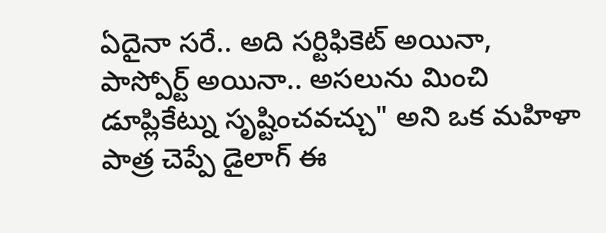ఏదైనా సరే.. అది సర్టిఫికెట్ అయినా, పాస్పోర్ట్ అయినా.. అసలును మించి డూప్లికేట్ను సృష్టించవచ్చు" అని ఒక మహిళా పాత్ర చెప్పే డైలాగ్ ఈ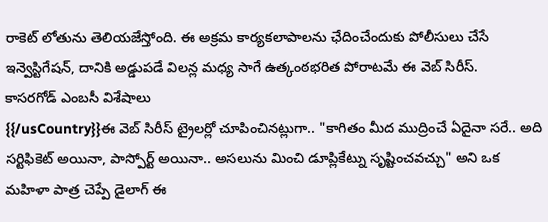రాకెట్ లోతును తెలియజేస్తోంది. ఈ అక్రమ కార్యకలాపాలను ఛేదించేందుకు పోలీసులు చేసే ఇన్వెస్టిగేషన్, దానికి అడ్డుపడే విలన్ల మధ్య సాగే ఉత్కంఠభరిత పోరాటమే ఈ వెబ్ సిరీస్.
కాసరగోడ్ ఎంబసీ విశేషాలు
{{/usCountry}}ఈ వెబ్ సిరీస్ ట్రైలర్లో చూపించినట్లుగా.. "కాగితం మీద ముద్రించే ఏదైనా సరే.. అది సర్టిఫికెట్ అయినా, పాస్పోర్ట్ అయినా.. అసలును మించి డూప్లికేట్ను సృష్టించవచ్చు" అని ఒక మహిళా పాత్ర చెప్పే డైలాగ్ ఈ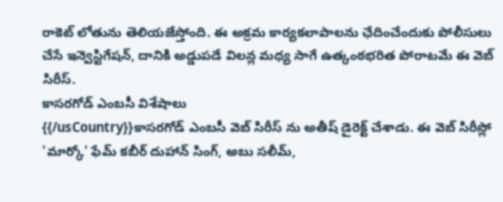రాకెట్ లోతును తెలియజేస్తోంది. ఈ అక్రమ కార్యకలాపాలను ఛేదించేందుకు పోలీసులు చేసే ఇన్వెస్టిగేషన్, దానికి అడ్డుపడే విలన్ల మధ్య సాగే ఉత్కంఠభరిత పోరాటమే ఈ వెబ్ సిరీస్.
కాసరగోడ్ ఎంబసీ విశేషాలు
{{/usCountry}}కాసరగోడ్ ఎంబసీ వెబ్ సిరీస్ ను అతీష్ డైరెక్ట్ చేశాడు. ఈ వెబ్ సిరీస్లో 'మార్కో' ఫేమ్ కబీర్ దుహాన్ సింగ్, అబు సలీమ్,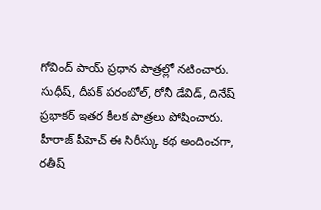గోవింద్ పాయ్ ప్రధాన పాత్రల్లో నటించారు. సుధీష్, దీపక్ పరంబోల్, రోనీ డేవిడ్, దినేష్ ప్రభాకర్ ఇతర కీలక పాత్రలు పోషించారు. హీరాజ్ పీహెచ్ ఈ సిరీస్కు కథ అందించగా, రతీష్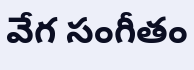వేగ సంగీతం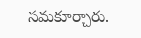సమకూర్చారు.